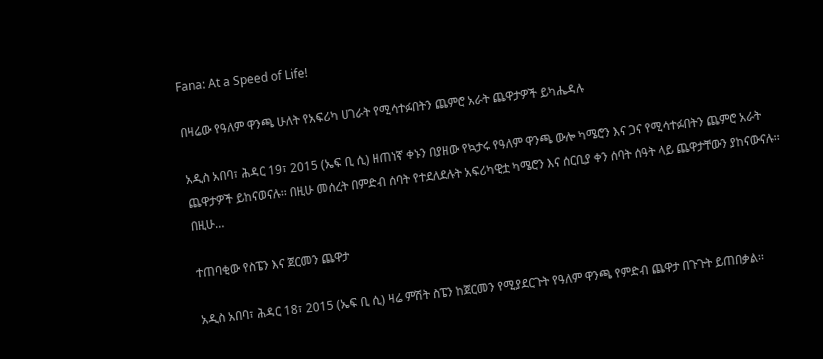Fana: At a Speed of Life!

በዛሬው የዓለም ዋንጫ ሁለት የአፍሪካ ሀገራት የሚሳተፉበትን ጨምሮ አራት ጨዋታዎች ይካሔዳሉ

አዲስ አበባ፣ ሕዳር 19፣ 2015 (ኤፍ ቢ ሲ) ዘጠነኛ ቀኑን በያዘው የኳታሩ የዓለም ዋንጫ ውሎ ካሜሮን እና ጋና የሚሳተፉበትን ጨምሮ አራት ጨዋታዎች ይከናወናሉ፡፡ በዚሁ መሰረት በምድብ ሰባት የተደለደሉት አፍሪካዊቷ ካሜሮን እና ሰርቢያ ቀን ሰባት ሰዓት ላይ ጨዋታቸውን ያከናውናሉ፡፡ በዚሁ…

ተጠባቂው የስፔን እና ጀርመን ጨዋታ

አዲስ አበባ፣ ሕዳር 18፣ 2015 (ኤፍ ቢ ሲ) ዛሬ ምሽት ስፔን ከጀርመን የሚያደርጉት የዓለም ዋንጫ የምድብ ጨዋታ በጉጉት ይጠበቃል፡፡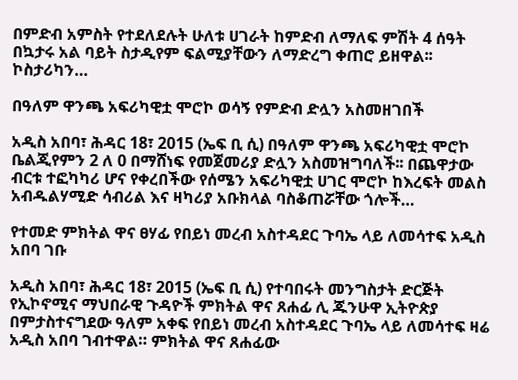በምድብ አምስት የተደለደሉት ሁለቱ ሀገራት ከምድብ ለማለፍ ምሽት 4 ሰዓት በኳታሩ አል ባይት ስታዲየም ፍልሚያቸውን ለማድረግ ቀጠሮ ይዘዋል፡፡ ኮስታሪካን…

በዓለም ዋንጫ አፍሪካዊቷ ሞሮኮ ወሳኝ የምድብ ድሏን አስመዘገበች

አዲስ አበባ፣ ሕዳር 18፣ 2015 (ኤፍ ቢ ሲ) በዓለም ዋንጫ አፍሪካዊቷ ሞሮኮ ቤልጂየምን 2 ለ 0 በማሸነፍ የመጀመሪያ ድሏን አስመዝግባለች፡፡ በጨዋታው ብርቱ ተፎካካሪ ሆና የቀረበችው የሰሜን አፍሪካዊቷ ሀገር ሞሮኮ ከእረፍት መልስ አብዱልሃሚድ ሳብሪል እና ዛካሪያ አቡክላል ባስቆጠሯቸው ጎሎች…

የተመድ ምክትል ዋና ፀሃፊ የበይነ መረብ አስተዳደር ጉባኤ ላይ ለመሳተፍ አዲስ አበባ ገቡ

አዲስ አበባ፣ ሕዳር 18፣ 2015 (ኤፍ ቢ ሲ) የተባበሩት መንግስታት ድርጅት የኢኮኖሚና ማህበራዊ ጉዳዮች ምክትል ዋና ጸሐፊ ሊ ጁንሁዋ ኢትዮጵያ በምታስተናግደው ዓለም አቀፍ የበይነ መረብ አስተዳደር ጉባኤ ላይ ለመሳተፍ ዛሬ አዲስ አበባ ገብተዋል። ምክትል ዋና ጸሐፊው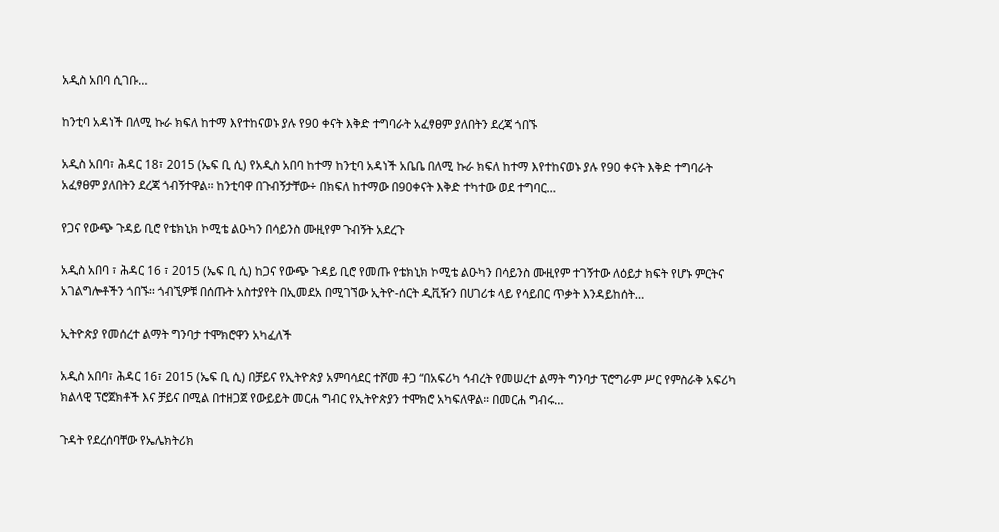አዲስ አበባ ሲገቡ…

ከንቲባ አዳነች በለሚ ኩራ ክፍለ ከተማ እየተከናወኑ ያሉ የ90 ቀናት እቅድ ተግባራት አፈፃፀም ያለበትን ደረጃ ጎበኙ

አዲስ አበባ፣ ሕዳር 18፣ 2015 (ኤፍ ቢ ሲ) የአዲስ አበባ ከተማ ከንቲባ አዳነች አቤቤ በለሚ ኩራ ክፍለ ከተማ እየተከናወኑ ያሉ የ90 ቀናት እቅድ ተግባራት አፈፃፀም ያለበትን ደረጃ ጎብኝተዋል፡፡ ከንቲባዋ በጉብኝታቸው÷ በክፍለ ከተማው በ90ቀናት እቅድ ተካተው ወደ ተግባር…

የጋና የውጭ ጉዳይ ቢሮ የቴክኒክ ኮሚቴ ልዑካን በሳይንስ ሙዚየም ጉብኝት አደረጉ

አዲስ አበባ ፣ ሕዳር 16 ፣ 2015 (ኤፍ ቢ ሲ) ከጋና የውጭ ጉዳይ ቢሮ የመጡ የቴክኒክ ኮሚቴ ልዑካን በሳይንስ ሙዚየም ተገኝተው ለዕይታ ክፍት የሆኑ ምርትና አገልግሎቶችን ጎበኙ፡፡ ጎብኚዎቹ በሰጡት አስተያየት በኢመደአ በሚገኘው ኢትዮ-ሰርት ዲቪዥን በሀገሪቱ ላይ የሳይበር ጥቃት እንዳይከሰት…

ኢትዮጵያ የመሰረተ ልማት ግንባታ ተሞክሮዋን አካፈለች

አዲስ አበባ፣ ሕዳር 16፣ 2015 (ኤፍ ቢ ሲ) በቻይና የኢትዮጵያ አምባሳደር ተሾመ ቶጋ “በአፍሪካ ኅብረት የመሠረተ ልማት ግንባታ ፕሮግራም ሥር የምስራቅ አፍሪካ ክልላዊ ፕሮጀክቶች እና ቻይና በሚል በተዘጋጀ የውይይት መርሐ ግብር የኢትዮጵያን ተሞክሮ አካፍለዋል። በመርሐ ግብሩ…

ጉዳት የደረሰባቸው የኤሌክትሪክ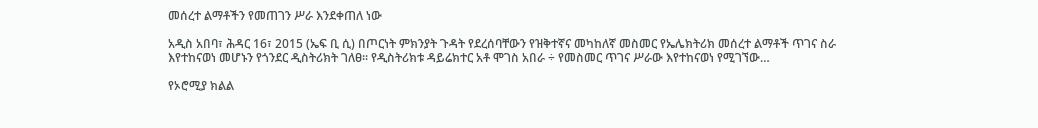መሰረተ ልማቶችን የመጠገን ሥራ እንደቀጠለ ነው

አዲስ አበባ፣ ሕዳር 16፣ 2015 (ኤፍ ቢ ሲ) በጦርነት ምክንያት ጉዳት የደረሰባቸውን የዝቅተኛና መካከለኛ መስመር የኤሌክትሪክ መሰረተ ልማቶች ጥገና ስራ እየተከናወነ መሆኑን የጎንደር ዲስትሪክት ገለፀ፡፡ የዲስትሪክቱ ዳይሬክተር አቶ ሞገስ አበራ ÷ የመስመር ጥገና ሥራው እየተከናወነ የሚገኘው…

የኦሮሚያ ክልል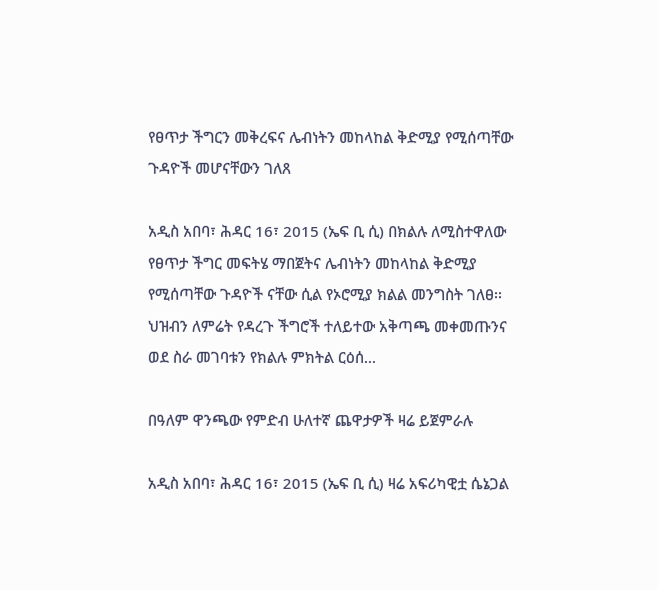የፀጥታ ችግርን መቅረፍና ሌብነትን መከላከል ቅድሚያ የሚሰጣቸው ጉዳዮች መሆናቸውን ገለጸ

አዲስ አበባ፣ ሕዳር 16፣ 2015 (ኤፍ ቢ ሲ) በክልሉ ለሚስተዋለው የፀጥታ ችግር መፍትሄ ማበጀትና ሌብነትን መከላከል ቅድሚያ የሚሰጣቸው ጉዳዮች ናቸው ሲል የኦሮሚያ ክልል መንግስት ገለፀ፡፡ ህዝብን ለምሬት የዳረጉ ችግሮች ተለይተው አቅጣጫ መቀመጡንና ወደ ስራ መገባቱን የክልሉ ምክትል ርዕሰ…

በዓለም ዋንጫው የምድብ ሁለተኛ ጨዋታዎች ዛሬ ይጀምራሉ

አዲስ አበባ፣ ሕዳር 16፣ 2015 (ኤፍ ቢ ሲ) ዛሬ አፍሪካዊቷ ሴኔጋል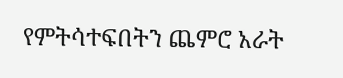የምትሳተፍበትን ጨምሮ አራት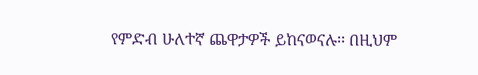የምድብ ሁለተኛ ጨዋታዎች ይከናወናሉ፡፡ በዚህም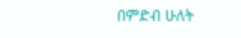በምድብ ሁለት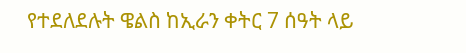የተደለደሉት ዌልስ ከኢራን ቀትር 7 ሰዓት ላይ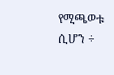የሚጫወቱ ሲሆን ÷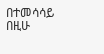በተመሳሳይ በዚሁ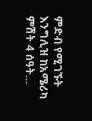ምድብ የሚገኙት እንግሊዝ ከአሜሪካ ምሽት 4 ሰዓት…